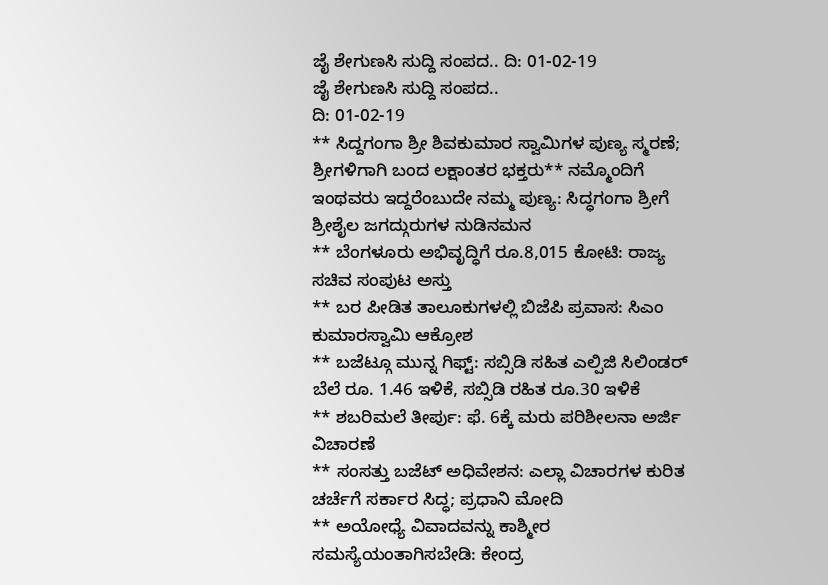ಜೈ ಶೇಗುಣಸಿ ಸುದ್ದಿ ಸಂಪದ.. ದಿ: 01-02-19
ಜೈ ಶೇಗುಣಸಿ ಸುದ್ದಿ ಸಂಪದ..
ದಿ: 01-02-19
** ಸಿದ್ದಗಂಗಾ ಶ್ರೀ ಶಿವಕುಮಾರ ಸ್ವಾಮಿಗಳ ಪುಣ್ಯ ಸ್ಮರಣೆ; ಶ್ರೀಗಳಿಗಾಗಿ ಬಂದ ಲಕ್ಷಾಂತರ ಭಕ್ತರು** ನಮ್ಮೊಂದಿಗೆ ಇಂಥವರು ಇದ್ದರೆಂಬುದೇ ನಮ್ಮ ಪುಣ್ಯ: ಸಿದ್ಧಗಂಗಾ ಶ್ರೀಗೆ ಶ್ರೀಶೈಲ ಜಗದ್ಗುರುಗಳ ನುಡಿನಮನ
** ಬೆಂಗಳೂರು ಅಭಿವೃದ್ಧಿಗೆ ರೂ.8,015 ಕೋಟಿ: ರಾಜ್ಯ ಸಚಿವ ಸಂಪುಟ ಅಸ್ತು
** ಬರ ಪೀಡಿತ ತಾಲೂಕುಗಳಲ್ಲಿ ಬಿಜೆಪಿ ಪ್ರವಾಸ: ಸಿಎಂ ಕುಮಾರಸ್ವಾಮಿ ಆಕ್ರೋಶ
** ಬಜೆಟ್ಗೂ ಮುನ್ನ ಗಿಫ್ಟ್: ಸಬ್ಸಿಡಿ ಸಹಿತ ಎಲ್ಪಿಜಿ ಸಿಲಿಂಡರ್ ಬೆಲೆ ರೂ. 1.46 ಇಳಿಕೆ, ಸಬ್ಸಿಡಿ ರಹಿತ ರೂ.30 ಇಳಿಕೆ
** ಶಬರಿಮಲೆ ತೀರ್ಪು: ಫೆ. 6ಕ್ಕೆ ಮರು ಪರಿಶೀಲನಾ ಅರ್ಜಿ ವಿಚಾರಣೆ
** ಸಂಸತ್ತು ಬಜೆಟ್ ಅಧಿವೇಶನ: ಎಲ್ಲಾ ವಿಚಾರಗಳ ಕುರಿತ ಚರ್ಚೆಗೆ ಸರ್ಕಾರ ಸಿದ್ಧ; ಪ್ರಧಾನಿ ಮೋದಿ
** ಅಯೋಧ್ಯೆ ವಿವಾದವನ್ನು ಕಾಶ್ಮೀರ ಸಮಸ್ಯೆಯಂತಾಗಿಸಬೇಡಿ: ಕೇಂದ್ರ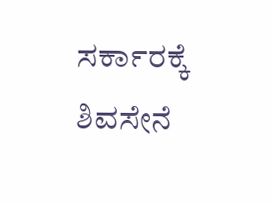ಸರ್ಕಾರಕ್ಕೆ ಶಿವಸೇನೆ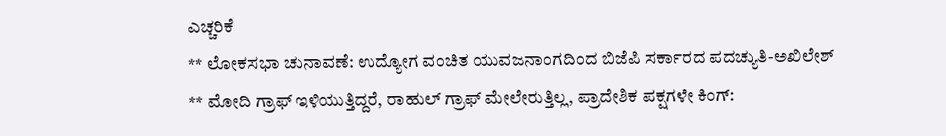ಎಚ್ಚರಿಕೆ
** ಲೋಕಸಭಾ ಚುನಾವಣೆ: ಉದ್ಯೋಗ ವಂಚಿತ ಯುವಜನಾಂಗದಿಂದ ಬಿಜೆಪಿ ಸರ್ಕಾರದ ಪದಚ್ಯುತಿ-ಅಖಿಲೇಶ್
** ಮೋದಿ ಗ್ರಾಫ್ ಇಳಿಯುತ್ತಿದ್ದರೆ, ರಾಹುಲ್ ಗ್ರಾಫ್ ಮೇಲೇರುತ್ತಿಲ್ಲ, ಪ್ರಾದೇಶಿಕ ಪಕ್ಷಗಳೇ ಕಿಂಗ್: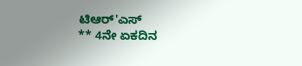ಟಿಆರ್'ಎಸ್
** 4ನೇ ಏಕದಿನ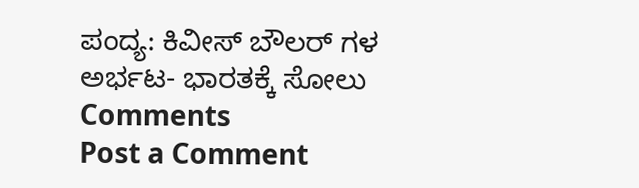ಪಂದ್ಯ: ಕಿವೀಸ್ ಬೌಲರ್ ಗಳ ಅರ್ಭಟ- ಭಾರತಕ್ಕೆ ಸೋಲು
Comments
Post a Comment